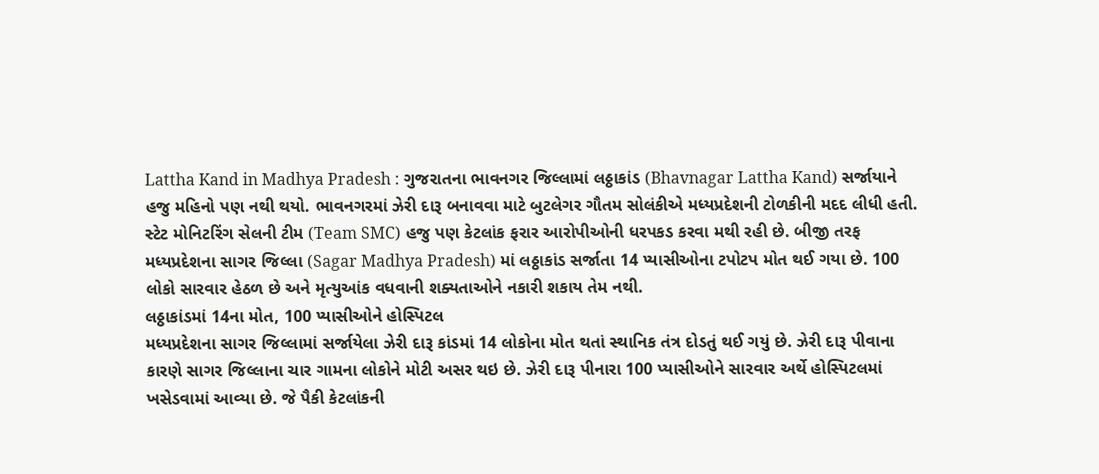Lattha Kand in Madhya Pradesh : ગુજરાતના ભાવનગર જિલ્લામાં લઠ્ઠાકાંડ (Bhavnagar Lattha Kand) સર્જાયાને હજુ મહિનો પણ નથી થયો. ભાવનગરમાં ઝેરી દારૂ બનાવવા માટે બુટલેગર ગૌતમ સોલંકીએ મધ્યપ્રદેશની ટોળકીની મદદ લીધી હતી. સ્ટેટ મોનિટરિંગ સેલની ટીમ (Team SMC) હજુ પણ કેટલાંક ફરાર આરોપીઓની ધરપકડ કરવા મથી રહી છે. બીજી તરફ મધ્યપ્રદેશના સાગર જિલ્લા (Sagar Madhya Pradesh) માં લઠ્ઠાકાંડ સર્જાતા 14 પ્યાસીઓના ટપોટપ મોત થઈ ગયા છે. 100 લોકો સારવાર હેઠળ છે અને મૃત્યુઆંક વધવાની શક્યતાઓને નકારી શકાય તેમ નથી.
લઠ્ઠાકાંડમાં 14ના મોત, 100 પ્યાસીઓને હોસ્પિટલ
મધ્યપ્રદેશના સાગર જિલ્લામાં સર્જાયેલા ઝેરી દારૂ કાંડમાં 14 લોકોના મોત થતાં સ્થાનિક તંત્ર દોડતું થઈ ગયું છે. ઝેરી દારૂ પીવાના કારણે સાગર જિલ્લાના ચાર ગામના લોકોને મોટી અસર થઇ છે. ઝેરી દારૂ પીનારા 100 પ્યાસીઓને સારવાર અર્થે હોસ્પિટલમાં ખસેડવામાં આવ્યા છે. જે પૈકી કેટલાંકની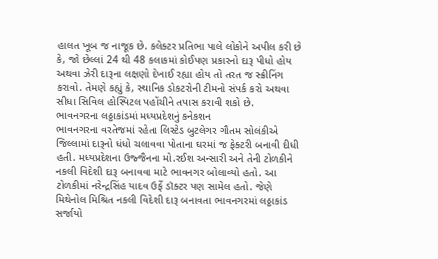હાલત ખૂબ જ નાજૂક છે. કલેક્ટર પ્રતિભા પાલે લોકોને અપીલ કરી છે કે, જો છેલ્લાં 24 થી 48 કલાકમાં કોઈપણ પ્રકારનો દારૂ પીધો હોય અથવા ઝેરી દારૂના લક્ષણો દેખાઈ રહ્યા હોય તો તરત જ સ્ક્રીનિંગ કરાવો. તેમણે કહ્યું કે, સ્થાનિક ડોકટરોની ટીમનો સંપર્ક કરો અથવા સીધા સિવિલ હોસ્પિટલ પહોંચીને તપાસ કરાવી શકો છે.
ભાવનગરના લઠ્ઠાકાંડમાં મધ્યપ્રદેશનું કનેકશન
ભાવનગરના વરતેજમાં રહેતા લિસ્ટેડ બુટલેગર ગૌતમ સોલંકીએ જિલ્લામાં દારૂનો ધંધો ચલાવવા પોતાના ઘરમાં જ ફેક્ટરી બનાવી દીધી હતી. મધ્યપ્રદેશના ઉજ્જૈનના મો.રઈશ અન્સારી અને તેની ટોળકીને નકલી વિદેશી દારૂ બનાવવા માટે ભાવનગર બોલાવ્યો હતો. આ ટોળકીમાં નરેન્દ્રસિંહ યાદવ ઉર્ફે ડૉક્ટર પણ સામેલ હતો. જેણે મિથેનોલ મિશ્રિત નકલી વિદેશી દારૂ બનાવતા ભાવનગરમાં લઠ્ઠાકાંડ સર્જાયો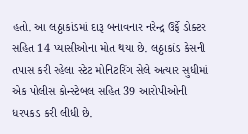હતો. આ લઠ્ઠાકાંડમાં દારૂ બનાવનાર નરેન્દ્ર ઉર્ફે ડોક્ટર સહિત 14 પ્યાસીઓના મોત થયા છે. લઠ્ઠાકાંડ કેસની તપાસ કરી રહેલા સ્ટેટ મોનિટરિંગ સેલે અત્યાર સુધીમાં એક પોલીસ કોન્સ્ટેબલ સહિત 39 આરોપીઓની ધરપકડ કરી લીધી છે.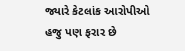જ્યારે કેટલાંક આરોપીઓ હજુ પણ ફરાર છે